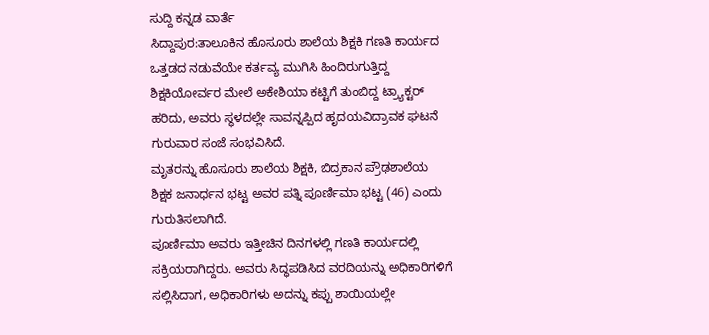ಸುದ್ದಿ ಕನ್ನಡ ವಾರ್ತೆ
ಸಿದ್ದಾಪುರ:ತಾಲೂಕಿನ ಹೊಸೂರು ಶಾಲೆಯ ಶಿಕ್ಷಕಿ ಗಣತಿ ಕಾರ್ಯದ ಒತ್ತಡದ ನಡುವೆಯೇ ಕರ್ತವ್ಯ ಮುಗಿಸಿ ಹಿಂದಿರುಗುತ್ತಿದ್ದ ಶಿಕ್ಷಕಿಯೋರ್ವರ ಮೇಲೆ ಅಕೇಶಿಯಾ ಕಟ್ಟಿಗೆ ತುಂಬಿದ್ದ ಟ್ರ್ಯಾಕ್ಟರ್ ಹರಿದು, ಅವರು ಸ್ಥಳದಲ್ಲೇ ಸಾವನ್ನಪ್ಪಿದ ಹೃದಯವಿದ್ರಾವಕ ಘಟನೆ ಗುರುವಾರ ಸಂಜೆ ಸಂಭವಿಸಿದೆ.
ಮೃತರನ್ನು ಹೊಸೂರು ಶಾಲೆಯ ಶಿಕ್ಷಕಿ, ಬಿದ್ರಕಾನ ಪ್ರೌಢಶಾಲೆಯ ಶಿಕ್ಷಕ ಜನಾರ್ಧನ ಭಟ್ಟ ಅವರ ಪತ್ನಿ ಪೂರ್ಣಿಮಾ ಭಟ್ಟ (46) ಎಂದು ಗುರುತಿಸಲಾಗಿದೆ.
ಪೂರ್ಣಿಮಾ ಅವರು ಇತ್ತೀಚಿನ ದಿನಗಳಲ್ಲಿ ಗಣತಿ ಕಾರ್ಯದಲ್ಲಿ ಸಕ್ರಿಯರಾಗಿದ್ದರು. ಅವರು ಸಿದ್ಧಪಡಿಸಿದ ವರದಿಯನ್ನು ಅಧಿಕಾರಿಗಳಿಗೆ ಸಲ್ಲಿಸಿದಾಗ, ಅಧಿಕಾರಿಗಳು ಅದನ್ನು ಕಪ್ಪು ಶಾಯಿಯಲ್ಲೇ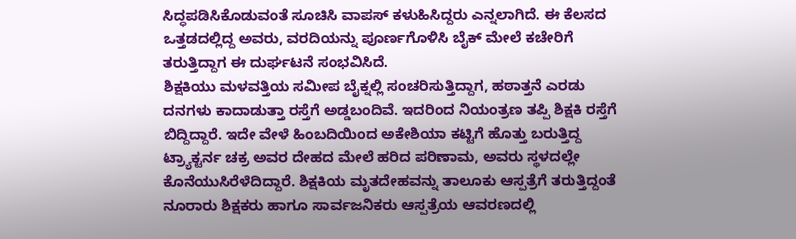ಸಿದ್ಧಪಡಿಸಿಕೊಡುವಂತೆ ಸೂಚಿಸಿ ವಾಪಸ್ ಕಳುಹಿಸಿದ್ದರು ಎನ್ನಲಾಗಿದೆ. ಈ ಕೆಲಸದ ಒತ್ತಡದಲ್ಲಿದ್ದ ಅವರು, ವರದಿಯನ್ನು ಪೂರ್ಣಗೊಳಿಸಿ ಬೈಕ್ ಮೇಲೆ ಕಚೇರಿಗೆ ತರುತ್ತಿದ್ದಾಗ ಈ ದುರ್ಘಟನೆ ಸಂಭವಿಸಿದೆ.
ಶಿಕ್ಷಕಿಯು ಮಳವತ್ತಿಯ ಸಮೀಪ ಬೈಕ್ನಲ್ಲಿ ಸಂಚರಿಸುತ್ತಿದ್ದಾಗ, ಹಠಾತ್ತನೆ ಎರಡು ದನಗಳು ಕಾದಾಡುತ್ತಾ ರಸ್ತೆಗೆ ಅಡ್ಡಬಂದಿವೆ. ಇದರಿಂದ ನಿಯಂತ್ರಣ ತಪ್ಪಿ ಶಿಕ್ಷಕಿ ರಸ್ತೆಗೆ ಬಿದ್ದಿದ್ದಾರೆ. ಇದೇ ವೇಳೆ ಹಿಂಬದಿಯಿಂದ ಅಕೇಶಿಯಾ ಕಟ್ಟಿಗೆ ಹೊತ್ತು ಬರುತ್ತಿದ್ದ ಟ್ರ್ಯಾಕ್ಟರ್ನ ಚಕ್ರ ಅವರ ದೇಹದ ಮೇಲೆ ಹರಿದ ಪರಿಣಾಮ, ಅವರು ಸ್ಥಳದಲ್ಲೇ ಕೊನೆಯುಸಿರೆಳೆದಿದ್ದಾರೆ. ಶಿಕ್ಷಕಿಯ ಮೃತದೇಹವನ್ನು ತಾಲೂಕು ಆಸ್ಪತ್ರೆಗೆ ತರುತ್ತಿದ್ದಂತೆ ನೂರಾರು ಶಿಕ್ಷಕರು ಹಾಗೂ ಸಾರ್ವಜನಿಕರು ಆಸ್ಪತ್ರೆಯ ಆವರಣದಲ್ಲಿ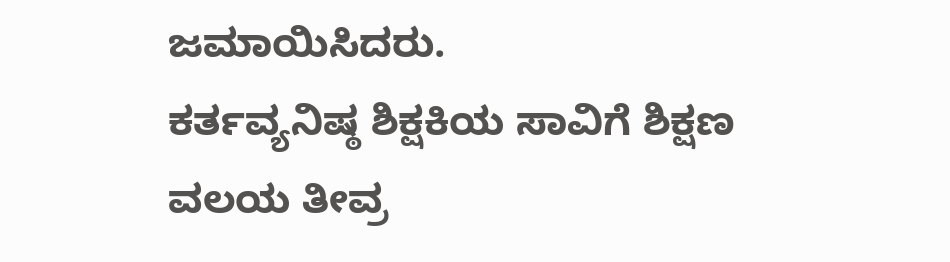ಜಮಾಯಿಸಿದರು.
ಕರ್ತವ್ಯನಿಷ್ಠ ಶಿಕ್ಷಕಿಯ ಸಾವಿಗೆ ಶಿಕ್ಷಣ ವಲಯ ತೀವ್ರ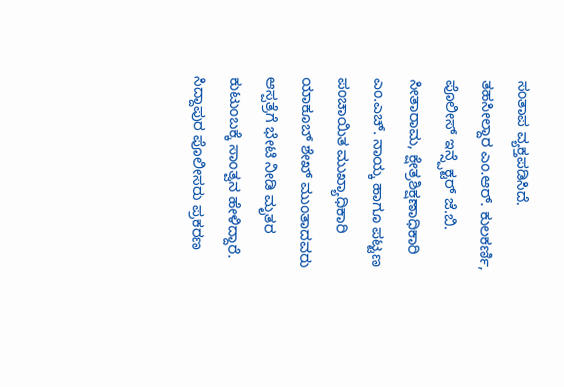ಸಂತಾಪ ವ್ಯಕ್ತಪಡಿಸಿದೆ.
ತಹಸೀಲ್ದಾರ ಎಂ.ಆರ್. ಕುಲಕರ್ಣಿ, ಪೊಲೀಸ್ ಇನ್ಸ್ಪೆಕ್ಟರ್ ಜೆ.ಬಿ. ಸೀತಾರಾಮ, ಕ್ಷೇತ್ರಶಿಕ್ಷಣಾಧಿಕಾರಿ ಎಂ.ಎಚ್. ನಾಯ್ಕ ಹಾಗೂ ಪಟ್ಟಣ ಪಂಚಾಯಿತ ಮುಖ್ಯಾಧಿಕಾರಿ ಯಾಕೂಬ್ ಶೇಖ್ ಮುಂತಾದವರು ಆಸ್ಪತ್ರೆಗೆ ಭೇಟಿ ನೀಡಿ ಮೃತರ ಕುಟುಂಬಕ್ಕೆ ಸಾಂತ್ವನ ಹೇಳಿದ್ದಾರೆ. ಸಿದ್ದಾಪುರ ಪೊಲೀಸರು ಪ್ರಕರಣ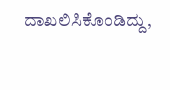ದಾಖಲಿಸಿಕೊಂಡಿದ್ದು,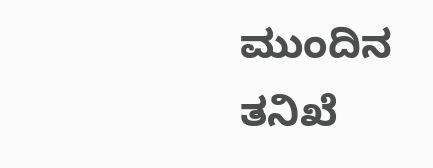ಮುಂದಿನ ತನಿಖೆ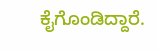ಕೈಗೊಂಡಿದ್ದಾರೆ.